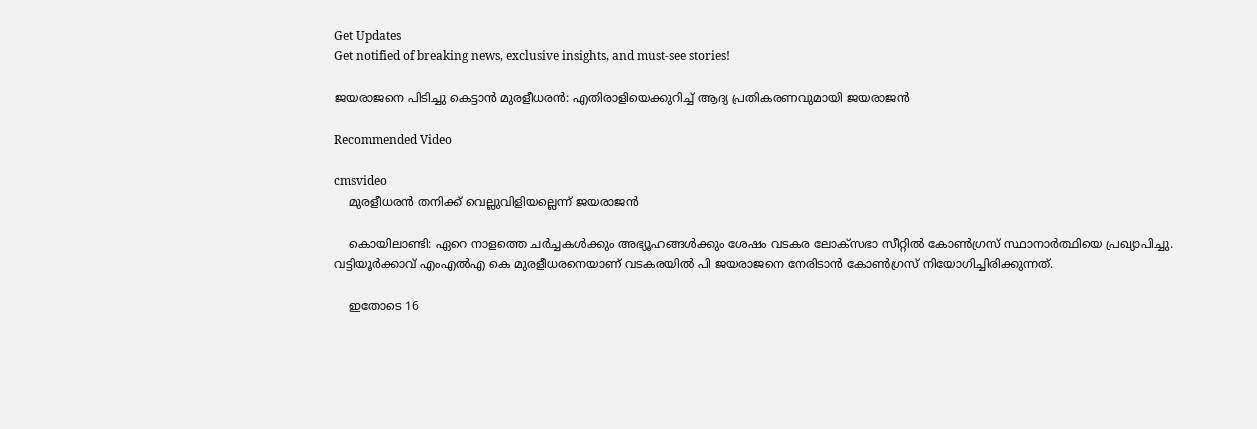Get Updates
Get notified of breaking news, exclusive insights, and must-see stories!

ജയരാജനെ പിടിച്ചു കെട്ടാന്‍ മുരളീധരന്‍: എതിരാളിയെക്കുറിച്ച് ആദ്യ പ്രതികരണവുമായി ജയരാജന്‍

Recommended Video

cmsvideo
    മുരളീധരൻ തനിക്ക് വെല്ലുവിളിയല്ലെന്ന് ജയരാജൻ

    കൊയിലാണ്ടി: ഏറെ നാളത്തെ ചര്‍ച്ചകള്‍ക്കും അഭ്യൂഹങ്ങള്‍ക്കും ശേഷം വടകര ലോക്സഭാ സീറ്റില്‍ കോണ്‍ഗ്രസ് സ്ഥാനാര്‍ത്ഥിയെ പ്രഖ്യാപിച്ചു. വട്ടിയൂര്‍ക്കാവ് എംഎല്‍എ കെ മുരളീധരനെയാണ് വടകരയില്‍ പി ജയരാജനെ നേരിടാന്‍ കോണ്‍ഗ്രസ് നിയോഗിച്ചിരിക്കുന്നത്.

    ഇതോടെ 16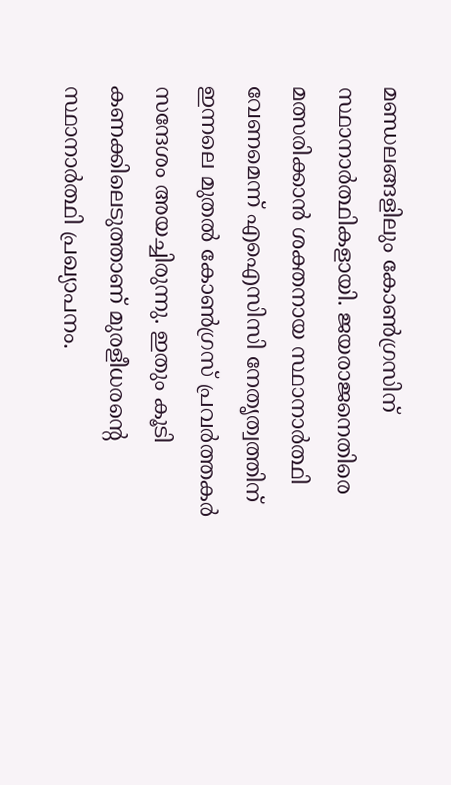മണ്ഡലങ്ങളിലും കോണ്‍ഗ്രസിന് സ്ഥാനാര്‍ത്ഥികളായി. ജയരാജനെതിരെ മത്സരിക്കാന്‍ ശക്തനായ സ്ഥാനാര്‍ത്ഥി വേണമെന്ന് എഐസിസി നേതൃത്വത്തിന് ഇന്നലെ മുതല്‍ കോണ്‍ഗ്രസ് പ്രവര്‍ത്തകര്‍ സന്ദേശം അയച്ചിരുന്നു. ഇതും കൂടി കണക്കിലെടുത്താണ് മുരളീധരന്‍റെ സ്ഥാനാര്‍ത്ഥി പ്രഖ്യാപനം.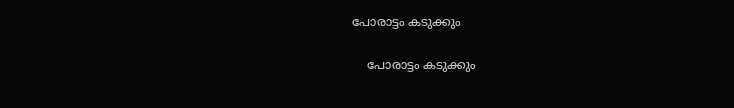പോരാട്ടം കടുക്കും

    പോരാട്ടം കടുക്കും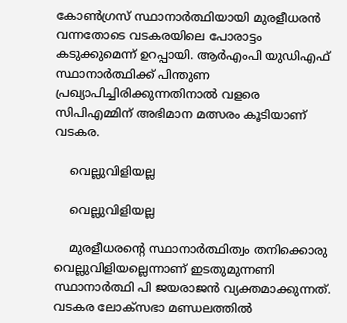കോണ്‍ഗ്രസ് സ്ഥാനാര്‍ത്ഥിയായി മുരളീധരന്‍ വന്നതോടെ വടകരയിലെ പോരാട്ടം കടുക്കുമെന്ന് ഉറപ്പായി. ആര്‍എംപി യുഡിഎഫ് സ്ഥാനാര്‍ത്ഥിക്ക് പിന്തുണ പ്രഖ്യാപിച്ചിരിക്കുന്നതിനാല്‍ വളരെ സിപിഎമ്മിന് അഭിമാന മത്സരം കൂടിയാണ് വടകര.

    വെല്ലുവിളിയല്ല

    വെല്ലുവിളിയല്ല

    മുരളീധരന്‍റെ സ്ഥാനാര്‍ത്ഥിത്വം തനിക്കൊരു വെല്ലുവിളിയല്ലെന്നാണ് ഇടതുമുന്നണി സ്ഥാനാര്‍ത്ഥി പി ജയരാജന്‍ വ്യക്തമാക്കുന്നത്. വടകര ലോക്സഭാ മണ്ഡലത്തില്‍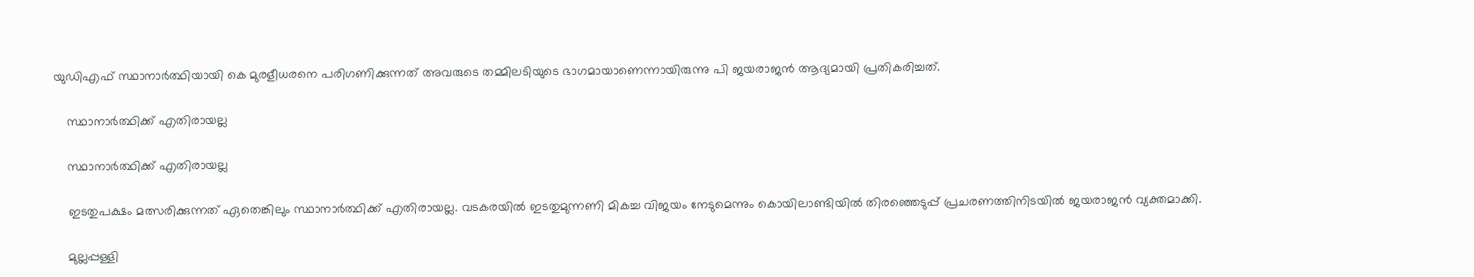യുഡിഎഫ് സ്ഥാനാര്‍ത്ഥിയായി കെ മുരളീധരനെ പരിഗണിക്കുന്നത് അവരുടെ തമ്മിലടിയുടെ ഭാഗമായാണെന്നായിരുന്നു പി ജയരാജന്‍ ആദ്യമായി പ്രതികരിച്ചത്.

    സ്ഥാനാര്‍ത്ഥിക്ക് എതിരായല്ല

    സ്ഥാനാര്‍ത്ഥിക്ക് എതിരായല്ല

    ഇടതുപക്ഷം മത്സരിക്കുന്നത് ഏതെങ്കിലും സ്ഥാനാര്‍ത്ഥിക്ക് എതിരായല്ല. വടകരയില്‍ ഇടതുമുന്നണി മികച്ച വിജയം നേടുമെന്നും കൊയിലാണ്ടിയില്‍ തിരഞ്ഞെടുപ്പ് പ്രചരണത്തിനിടയില്‍ ജയരാജന്‍ വ്യക്തമാക്കി.

    മുല്ലപ്പള്ളി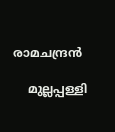രാമചന്ദ്രന്‍

    മുല്ലപ്പള്ളി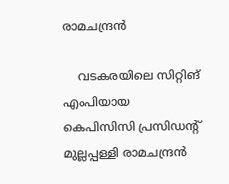രാമചന്ദ്രന്‍

    വടകരയിലെ സിറ്റിങ് എംപിയായ കെപിസിസി പ്രസിഡന്‍റ് മുല്ലപ്പള്ളി രാമചന്ദ്രന്‍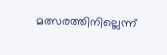മത്സരത്തിനില്ലെന്ന്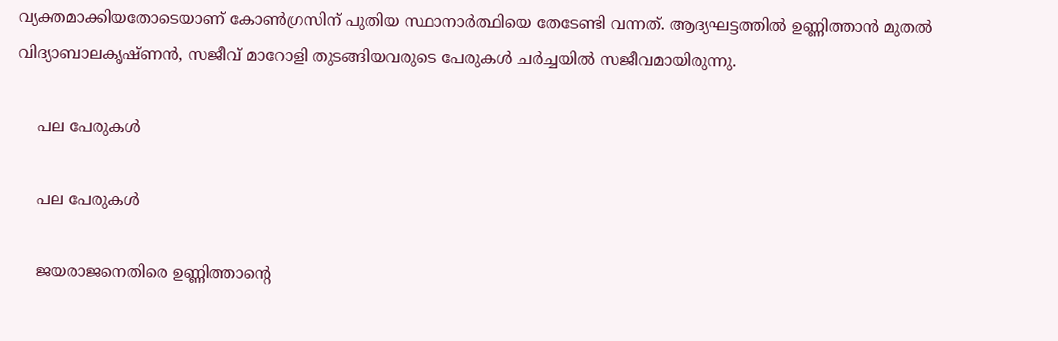വ്യക്തമാക്കിയതോടെയാണ് കോണ്‍ഗ്രസിന് പുതിയ സ്ഥാനാര്‍ത്ഥിയെ തേടേണ്ടി വന്നത്. ആദ്യഘട്ടത്തില്‍ ഉണ്ണിത്താന്‍ മുതല്‍ വിദ്യാബാലകൃഷ്ണന്‍, സജീവ് മാറോളി തുടങ്ങിയവരുടെ പേരുകള്‍ ചര്‍ച്ചയില്‍ സജീവമായിരുന്നു.

    പല പേരുകള്‍

    പല പേരുകള്‍

    ജയരാജനെതിരെ ഉണ്ണിത്താന്‍റെ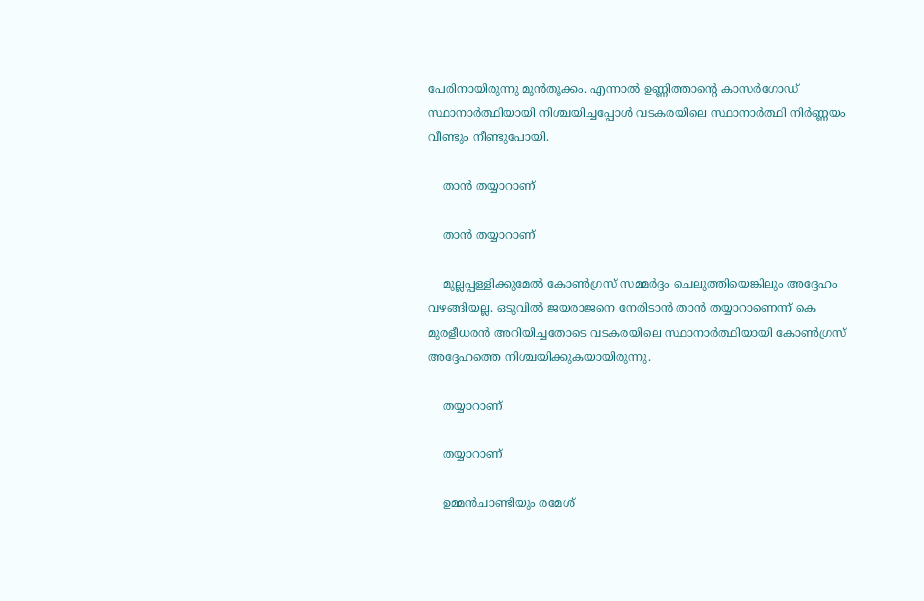പേരിനായിരുന്നു മുന്‍തൂക്കം. എന്നാല്‍ ഉണ്ണിത്താന്‍റെ കാസര്‍ഗോ‍ഡ് സ്ഥാനാര്‍ത്ഥിയായി നിശ്ചയിച്ചപ്പോള്‍ വടകരയിലെ സ്ഥാനാര്‍ത്ഥി നിര്‍ണ്ണയം വീണ്ടും നീണ്ടുപോയി.

    താന്‍ തയ്യാറാണ്

    താന്‍ തയ്യാറാണ്

    മുല്ലപ്പള്ളിക്കുമേല്‍ കോണ്‍ഗ്രസ് സമ്മര്‍ദ്ദം ചെലുത്തിയെങ്കിലും അദ്ദേഹം വഴങ്ങിയല്ല. ഒടുവില്‍ ജയരാജനെ നേരിടാന്‍ താന്‍ തയ്യാറാണെന്ന് കെ മുരളീധരന്‍ അറിയിച്ചതോടെ വടകരയിലെ സ്ഥാനാര്‍ത്ഥിയായി കോണ്‍ഗ്രസ് അദ്ദേഹത്തെ നിശ്ചയിക്കുകയായിരുന്നു.

    തയ്യാറാണ്

    തയ്യാറാണ്

    ഉമ്മന്‍ചാണ്ടിയും രമേശ്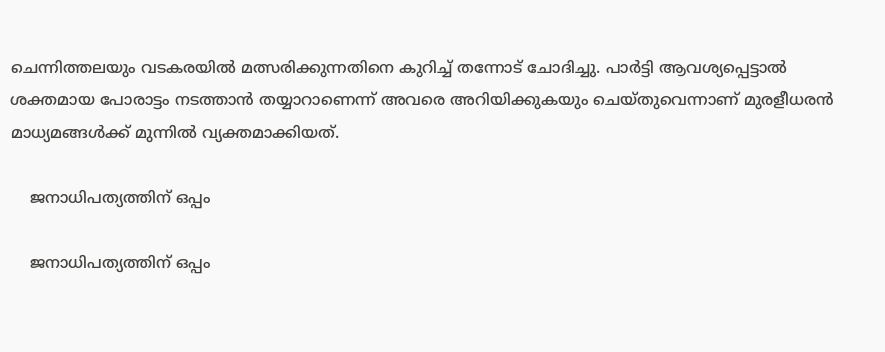ചെന്നിത്തലയും വടകരയില്‍ മത്സരിക്കുന്നതിനെ കുറിച്ച് തന്നോട് ചോദിച്ചു. പാര്‍ട്ടി ആവശ്യപ്പെട്ടാല്‍ ശക്തമായ പോരാട്ടം നടത്താന്‍ തയ്യാറാണെന്ന് അവരെ അറിയിക്കുകയും ചെയ്തുവെന്നാണ് മുരളീധരന്‍ മാധ്യമങ്ങള്‍ക്ക് മുന്നില്‍ വ്യക്തമാക്കിയത്.

    ജനാധിപത്യത്തിന് ഒപ്പം

    ജനാധിപത്യത്തിന് ഒപ്പം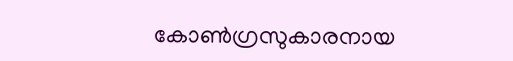കോണ്‍ഗ്രസുകാരനായ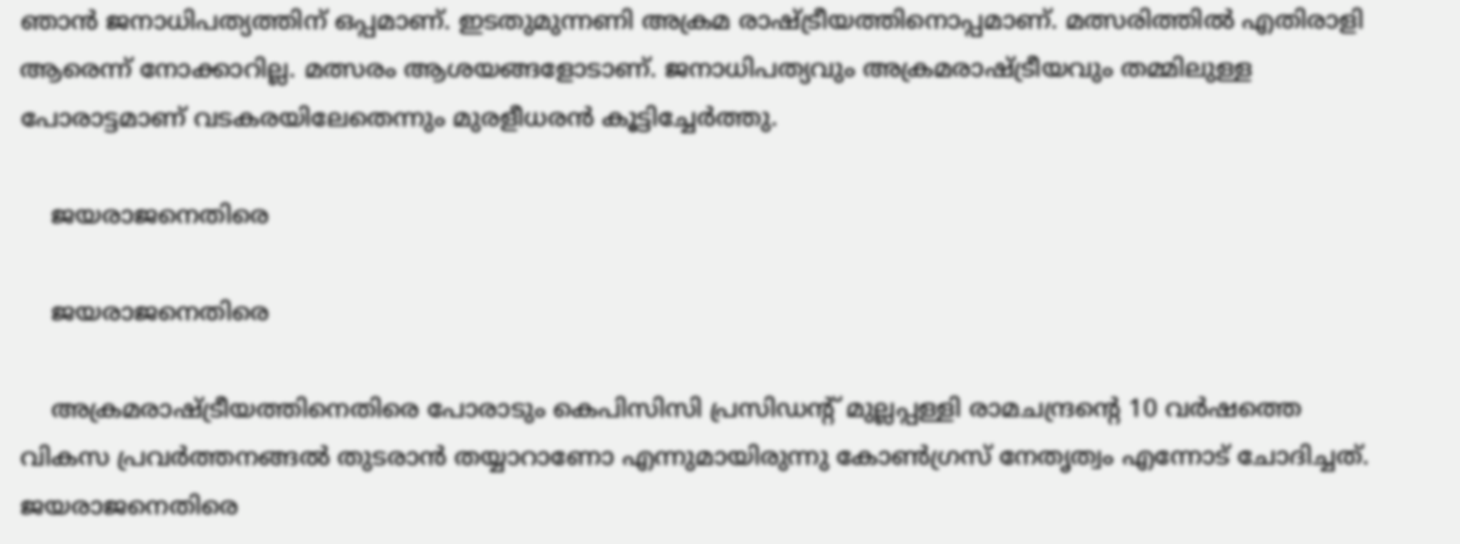ഞാന്‍ ജനാധിപത്യത്തിന് ഒപ്പമാണ്. ഇടതുമുന്നണി അക്രമ രാഷ്ട്രീയത്തിനൊപ്പമാണ്. മത്സരിത്തില്‍ എതിരാളി ആരെന്ന് നോക്കാറില്ല. മത്സരം ആശയങ്ങളോടാണ്. ജനാധിപത്യവും അക്രമരാഷ്ട്രീയവും തമ്മിലുള്ള പോരാട്ടമാണ് വടകരയിലേതെന്നും മുരളീധരന്‍ കൂട്ടിച്ചേര്‍ത്തു.

    ജയരാജനെതിരെ

    ജയരാജനെതിരെ

    അക്രമരാഷ്ട്രീയത്തിനെതിരെ പോരാടും കെപിസിസി പ്രസിഡന്‍റ് മുല്ലപ്പള്ളി രാമചന്ദ്രന്‍റെ 10 വര്‍ഷത്തെ വികസ പ്രവര്‍ത്തനങ്ങല്‍ തുടരാന്‍ തയ്യാറാണോ എന്നുമായിരുന്നു കോണ്‍ഗ്രസ് നേതൃത്വം എന്നോട് ചോദിച്ചത്. ജയരാജനെതിരെ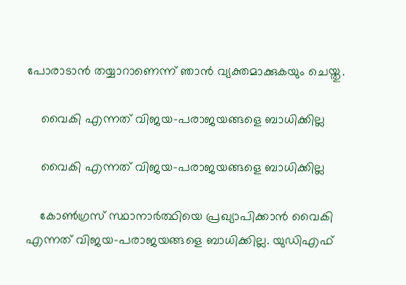പോരാടാന്‍ തയ്യാറാണെന്ന് ഞാന്‍ വ്യക്തമാക്കുകയും ചെയ്തു.

    വൈകി എന്നത് വിജയ-പരാജയങ്ങളെ ബാധിക്കില്ല

    വൈകി എന്നത് വിജയ-പരാജയങ്ങളെ ബാധിക്കില്ല

    കോണ്‍ഗ്രസ് സ്ഥാനാര്‍ത്ഥിയെ പ്രഖ്യാപിക്കാന്‍ വൈകി എന്നത് വിജയ-പരാജയങ്ങളെ ബാധിക്കില്ല. യുഡിഎഫ്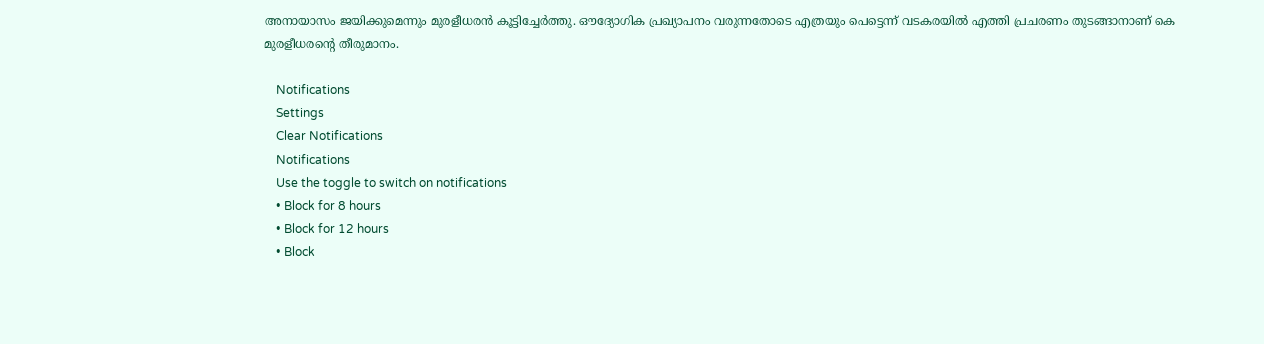അനായാസം ജയിക്കുമെന്നും മുരളീധരന്‍ കൂട്ടിച്ചേര്‍ത്തു. ഔദ്യോഗിക പ്രഖ്യാപനം വരുന്നതോടെ എത്രയും പെട്ടെന്ന് വടകരയില്‍ എത്തി പ്രചരണം തുടങ്ങാനാണ് കെ മുരളീധരന്‍റെ തീരുമാനം.

    Notifications
    Settings
    Clear Notifications
    Notifications
    Use the toggle to switch on notifications
    • Block for 8 hours
    • Block for 12 hours
    • Block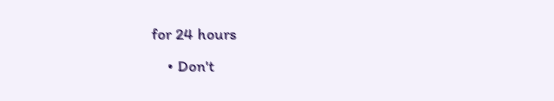for 24 hours
    • Don't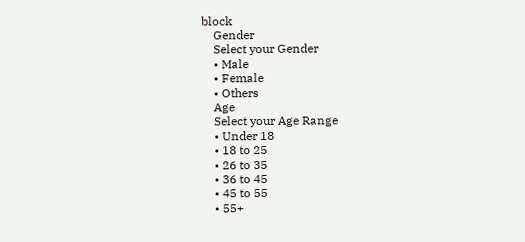block
    Gender
    Select your Gender
    • Male
    • Female
    • Others
    Age
    Select your Age Range
    • Under 18
    • 18 to 25
    • 26 to 35
    • 36 to 45
    • 45 to 55
    • 55+